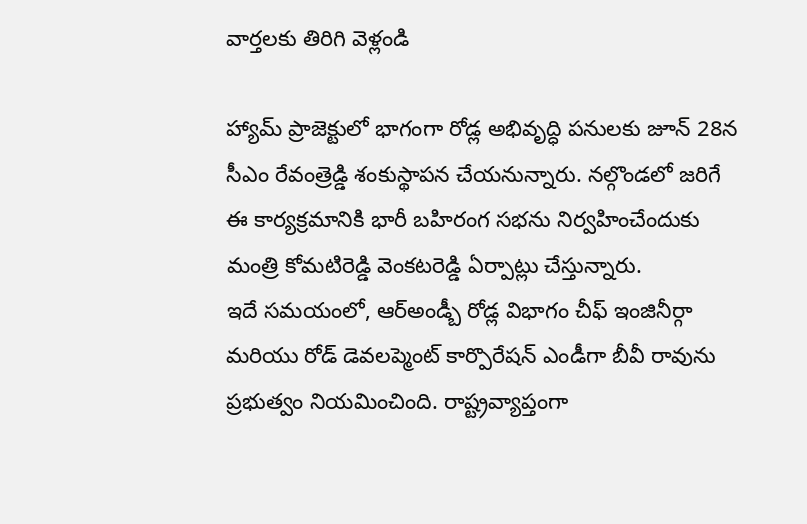వార్తలకు తిరిగి వెళ్లండి

హ్యామ్ ప్రాజెక్టులో భాగంగా రోడ్ల అభివృద్ధి పనులకు జూన్ 28న సీఎం రేవంత్రెడ్డి శంకుస్థాపన చేయనున్నారు. నల్గొండలో జరిగే ఈ కార్యక్రమానికి భారీ బహిరంగ సభను నిర్వహించేందుకు మంత్రి కోమటిరెడ్డి వెంకటరెడ్డి ఏర్పాట్లు చేస్తున్నారు.
ఇదే సమయంలో, ఆర్అండ్బీ రోడ్ల విభాగం చీఫ్ ఇంజినీర్గా మరియు రోడ్ డెవలప్మెంట్ కార్పొరేషన్ ఎండీగా బీవీ రావును ప్రభుత్వం నియమించింది. రాష్ట్రవ్యాప్తంగా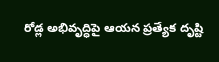రోడ్ల అభివృద్ధిపై ఆయన ప్రత్యేక దృష్టి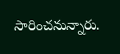సారించనున్నారు.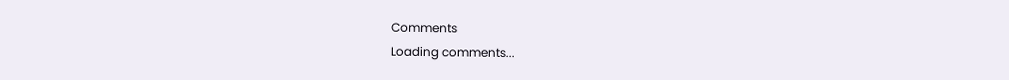Comments
Loading comments...